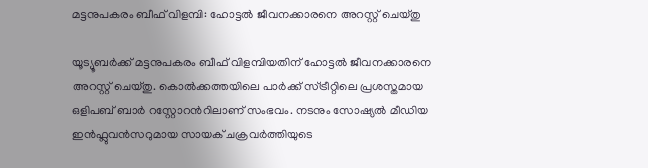മട്ടനുപകരം ബീഫ് വിളമ്പി: ഹോട്ടല്‍ ജീവനക്കാരനെ അറസ്റ്റ് ചെയ്തു

യൂട്യൂബര്‍ക്ക് മട്ടനുപകരം ബീഫ് വിളമ്പിയതിന് ഹോട്ടല്‍ ജീവനക്കാരനെ അറസ്റ്റ് ചെയ്തു. കൊല്‍ക്കത്തയിലെ പാര്‍ക്ക് സ്ട്രീറ്റിലെ പ്രശസ്തമായ ഒളിപബ് ബാര്‍ റസ്റ്റോറന്‍റിലാണ് സംഭവം. നടനും സോഷ്യല്‍ മീഡിയ ഇന്‍ഫ്ലുവന്‍സറുമായ സായക് ചക്രവര്‍ത്തിയുടെ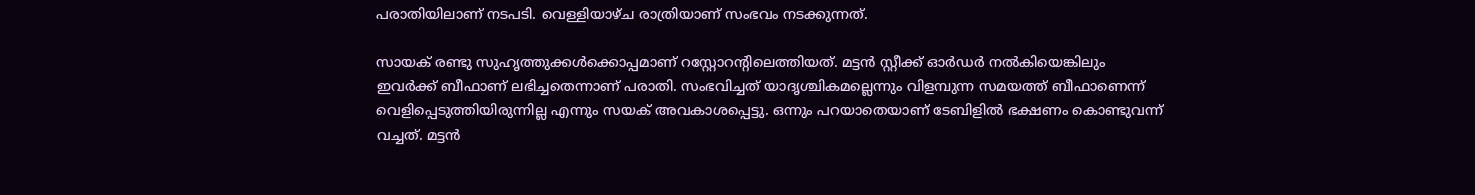പരാതിയിലാണ് നടപടി. വെള്ളിയാഴ്ച രാത്രിയാണ് സംഭവം നടക്കുന്നത്.

സായക് രണ്ടു സുഹൃത്തുക്കള്‍ക്കൊപ്പമാണ് റസ്റ്റോറന്‍റിലെത്തിയത്. മട്ടന്‍ സ്റ്റീക്ക് ഓര്‍ഡര്‍ നല്‍കിയെങ്കിലും ഇവര്‍ക്ക് ബീഫാണ് ലഭിച്ചതെന്നാണ് പരാതി. സംഭവിച്ചത് യാദൃശ്ചികമല്ലെന്നും വിളമ്പുന്ന സമയത്ത് ബീഫാണെന്ന്  വെളിപ്പെടുത്തിയിരുന്നില്ല എന്നും സയക് അവകാശപ്പെട്ടു. ഒന്നും പറയാതെയാണ് ടേബിളില്‍ ഭക്ഷണം കൊണ്ടുവന്ന് വച്ചത്. മട്ടന്‍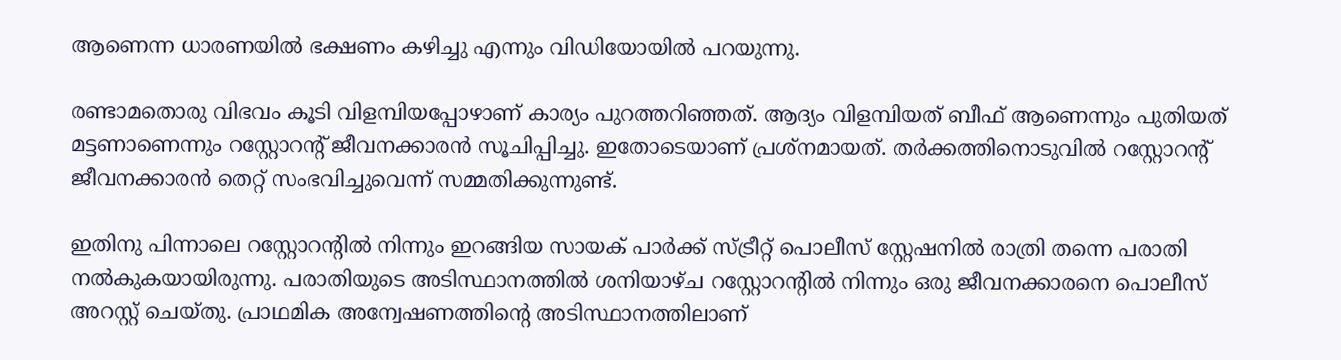ആണെന്ന ധാരണയില്‍ ഭക്ഷണം കഴിച്ചു എന്നും വിഡിയോയില്‍ പറയുന്നു.

രണ്ടാമതൊരു വിഭവം കൂടി വിളമ്പിയപ്പോഴാണ് കാര്യം പുറത്തറിഞ്ഞത്. ആദ്യം വിളമ്പിയത് ബീഫ് ആണെന്നും പുതിയത് മട്ടണാണെന്നും റസ്റ്റോറന്റ് ജീവനക്കാരന്‍ സൂചിപ്പിച്ചു. ഇതോടെയാണ് പ്രശ്നമായത്. തര്‍ക്കത്തിനൊടുവില്‍ റസ്റ്റോറന്‍റ് ജീവനക്കാരന്‍ തെറ്റ് സംഭവിച്ചുവെന്ന് സമ്മതിക്കുന്നുണ്ട്.

ഇതിനു പിന്നാലെ റസ്റ്റോറന്‍റില്‍ നിന്നും ഇറങ്ങിയ സായക് പാര്‍ക്ക് സ്ട്രീറ്റ് പൊലീസ് സ്റ്റേഷനില്‍ രാത്രി തന്നെ പരാതി നല്‍കുകയായിരുന്നു. പരാതിയുടെ അടിസ്ഥാനത്തില്‍ ശനിയാഴ്ച റസ്റ്റോറന്‍റില്‍ നിന്നും ഒരു ജീവനക്കാരനെ പൊലീസ് അറസ്റ്റ് ചെയ്തു. പ്രാഥമിക അന്വേഷണത്തിന്‍റെ അടിസ്ഥാനത്തിലാണ്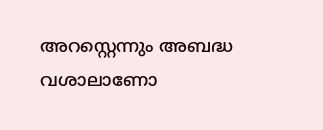അറസ്റ്റെന്നും അബദ്ധ വശാലാണോ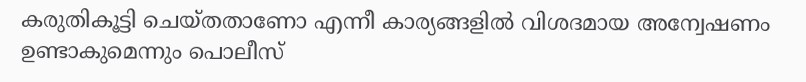കരുതികൂട്ടി ചെയ്തതാണോ എന്നീ കാര്യങ്ങളില്‍ വിശദമായ അന്വേഷണം ഉണ്ടാകുമെന്നും പൊലീസ്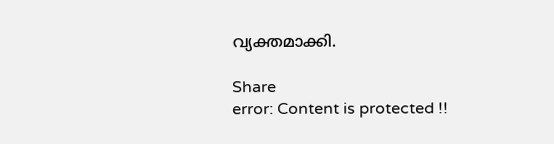വ്യക്തമാക്കി.

Share
error: Content is protected !!